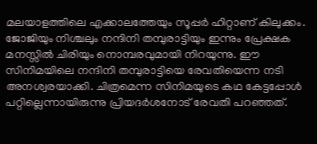മലയാളത്തിലെ എക്കാലത്തേയും സൂപ്പർ ഹിറ്റാണ് കിലുക്കം. ജോജിയും നിശ്ചലും നന്ദിനി തമ്പുരാട്ടിയും ഇന്നും പ്രേക്ഷക മനസ്സിൽ ചിരിയും നൊമ്പരവുമായി നിറയുന്നു. ഈ സിനിമയിലെ നന്ദിനി തമ്പുരാട്ടിയെ രേവതിയെന്ന നടി അനശ്വരയാക്കി. ചിത്രമെന്ന സിനിമയുടെ കഥ കേട്ടപ്പോൾ പറ്റില്ലെന്നായിരുന്നു പ്രിയദർശനോട് രേവതി പറഞ്ഞത്.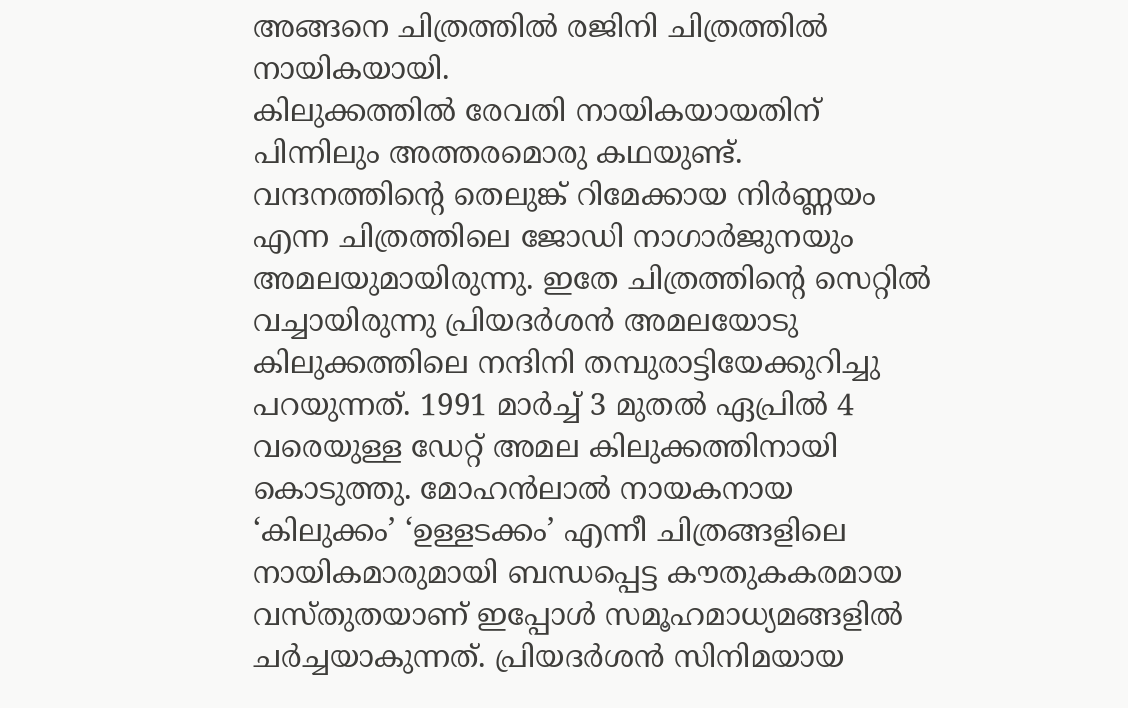അങ്ങനെ ചിത്രത്തിൽ രജിനി ചിത്രത്തിൽ നായികയായി.
കിലുക്കത്തിൽ രേവതി നായികയായതിന് പിന്നിലും അത്തരമൊരു കഥയുണ്ട്. വന്ദനത്തിന്റെ തെലുങ്ക് റിമേക്കായ നിർണ്ണയം എന്ന ചിത്രത്തിലെ ജോഡി നാഗാർജുനയും അമലയുമായിരുന്നു. ഇതേ ചിത്രത്തിന്റെ സെറ്റിൽ വച്ചായിരുന്നു പ്രിയദർശൻ അമലയോടു കിലുക്കത്തിലെ നന്ദിനി തമ്പുരാട്ടിയേക്കുറിച്ചു പറയുന്നത്. 1991 മാർച്ച് 3 മുതൽ ഏപ്രിൽ 4 വരെയുള്ള ഡേറ്റ് അമല കിലുക്കത്തിനായി കൊടുത്തു. മോഹൻലാൽ നായകനായ ‘കിലുക്കം’ ‘ഉള്ളടക്കം’ എന്നീ ചിത്രങ്ങളിലെ നായികമാരുമായി ബന്ധപ്പെട്ട കൗതുകകരമായ വസ്തുതയാണ് ഇപ്പോൾ സമൂഹമാധ്യമങ്ങളിൽ ചർച്ചയാകുന്നത്. പ്രിയദർശൻ സിനിമയായ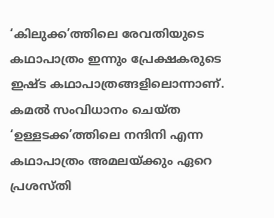‘കിലുക്ക’ത്തിലെ രേവതിയുടെ കഥാപാത്രം ഇന്നും പ്രേക്ഷകരുടെ ഇഷ്ട കഥാപാത്രങ്ങളിലൊന്നാണ്. കമൽ സംവിധാനം ചെയ്ത ‘ഉള്ളടക്ക’ത്തിലെ നന്ദിനി എന്ന കഥാപാത്രം അമലയ്ക്കും ഏറെ പ്രശസ്തി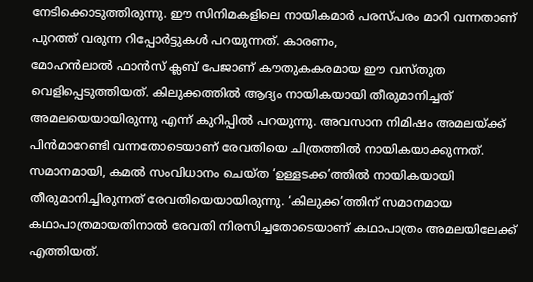നേടിക്കൊടുത്തിരുന്നു. ഈ സിനിമകളിലെ നായികമാർ പരസ്പരം മാറി വന്നതാണ് പുറത്ത് വരുന്ന റിപ്പോർട്ടുകൾ പറയുന്നത്. കാരണം,
മോഹൻലാൽ ഫാൻസ് ക്ലബ് പേജാണ് കൗതുകകരമായ ഈ വസ്തുത വെളിപ്പെടുത്തിയത്. കിലുക്കത്തിൽ ആദ്യം നായികയായി തീരുമാനിച്ചത് അമലയെയായിരുന്നു എന്ന് കുറിപ്പിൽ പറയുന്നു. അവസാന നിമിഷം അമലയ്ക്ക് പിൻമാറേണ്ടി വന്നതോടെയാണ് രേവതിയെ ചിത്രത്തിൽ നായികയാക്കുന്നത്. സമാനമായി, കമൽ സംവിധാനം ചെയ്ത ‘ഉള്ളടക്ക’ത്തിൽ നായികയായി തീരുമാനിച്ചിരുന്നത് രേവതിയെയായിരുന്നു. ‘കിലുക്ക’ത്തിന് സമാനമായ കഥാപാത്രമായതിനാൽ രേവതി നിരസിച്ചതോടെയാണ് കഥാപാത്രം അമലയിലേക്ക് എത്തിയത്.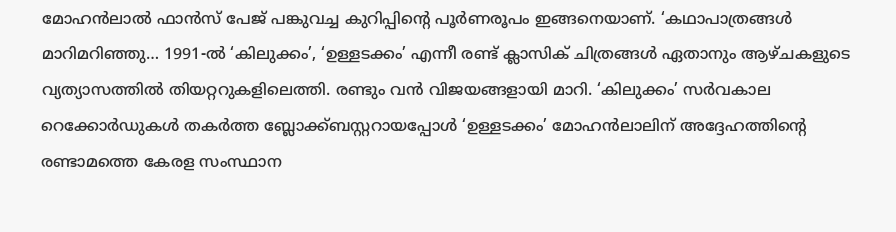മോഹൻലാൽ ഫാൻസ് പേജ് പങ്കുവച്ച കുറിപ്പിന്റെ പൂർണരൂപം ഇങ്ങനെയാണ്. ‘കഥാപാത്രങ്ങൾ മാറിമറിഞ്ഞു… 1991-ൽ ‘കിലുക്കം’, ‘ഉള്ളടക്കം’ എന്നീ രണ്ട് ക്ലാസിക് ചിത്രങ്ങൾ ഏതാനും ആഴ്ചകളുടെ വ്യത്യാസത്തിൽ തിയറ്ററുകളിലെത്തി. രണ്ടും വൻ വിജയങ്ങളായി മാറി. ‘കിലുക്കം’ സർവകാല റെക്കോർഡുകൾ തകർത്ത ബ്ലോക്ക്ബസ്റ്ററായപ്പോൾ ‘ഉള്ളടക്കം’ മോഹൻലാലിന് അദ്ദേഹത്തിന്റെ രണ്ടാമത്തെ കേരള സംസ്ഥാന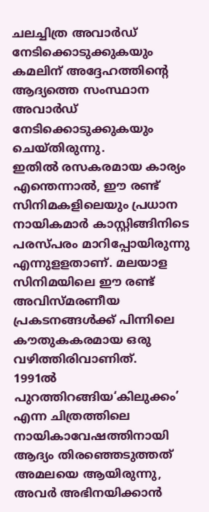ചലച്ചിത്ര അവാർഡ് നേടിക്കൊടുക്കുകയും കമലിന് അദ്ദേഹത്തിന്റെ ആദ്യത്തെ സംസ്ഥാന അവാർഡ് നേടിക്കൊടുക്കുകയും ചെയ്തിരുന്നു.
ഇതിൽ രസകരമായ കാര്യം എന്തെന്നാൽ, ഈ രണ്ട് സിനിമകളിലെയും പ്രധാന നായികമാർ കാസ്റ്റിങ്ങിനിടെ പരസ്പരം മാറിപ്പോയിരുന്നു എന്നുളളതാണ്. മലയാള സിനിമയിലെ ഈ രണ്ട് അവിസ്മരണീയ പ്രകടനങ്ങൾക്ക് പിന്നിലെ കൗതുകകരമായ ഒരു വഴിത്തിരിവാണിത്.
1991ൽ പുറത്തിറങ്ങിയ‘കിലുക്കം’ എന്ന ചിത്രത്തിലെ നായികാവേഷത്തിനായി ആദ്യം തിരഞ്ഞെടുത്തത് അമലയെ ആയിരുന്നു, അവർ അഭിനയിക്കാൻ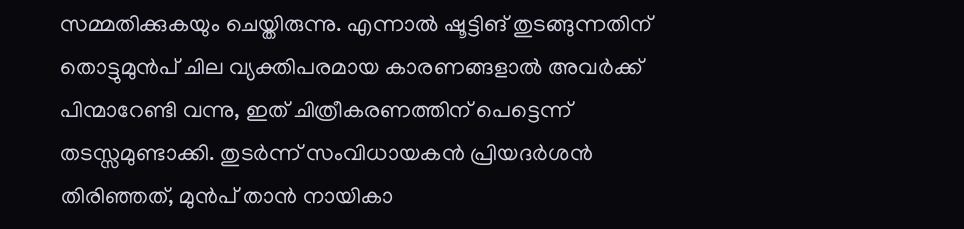സമ്മതിക്കുകയും ചെയ്തിരുന്നു. എന്നാൽ ഷൂട്ടിങ് തുടങ്ങുന്നതിന് തൊട്ടുമുൻപ് ചില വ്യക്തിപരമായ കാരണങ്ങളാൽ അവർക്ക് പിന്മാറേണ്ടി വന്നു, ഇത് ചിത്രീകരണത്തിന് പെട്ടെന്ന് തടസ്സമുണ്ടാക്കി. തുടർന്ന് സംവിധായകൻ പ്രിയദർശൻ തിരിഞ്ഞത്, മുൻപ് താൻ നായികാ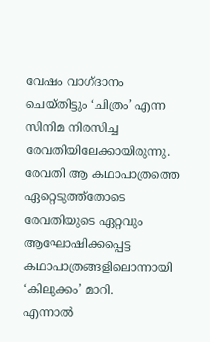വേഷം വാഗ്ദാനം ചെയ്തിട്ടും ‘ചിത്രം’ എന്ന സിനിമ നിരസിച്ച രേവതിയിലേക്കായിരുന്നു. രേവതി ആ കഥാപാത്രത്തെ ഏറ്റെടുത്ത്തോടെ രേവതിയുടെ ഏറ്റവും ആഘോഷിക്കപ്പെട്ട കഥാപാത്രങ്ങളിലൊന്നായി ‘കിലുക്കം’ മാറി.
എന്നാൽ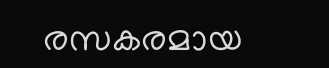രസകരമായ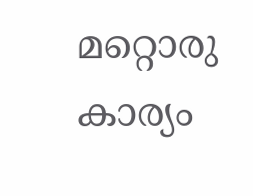മറ്റൊരു കാര്യം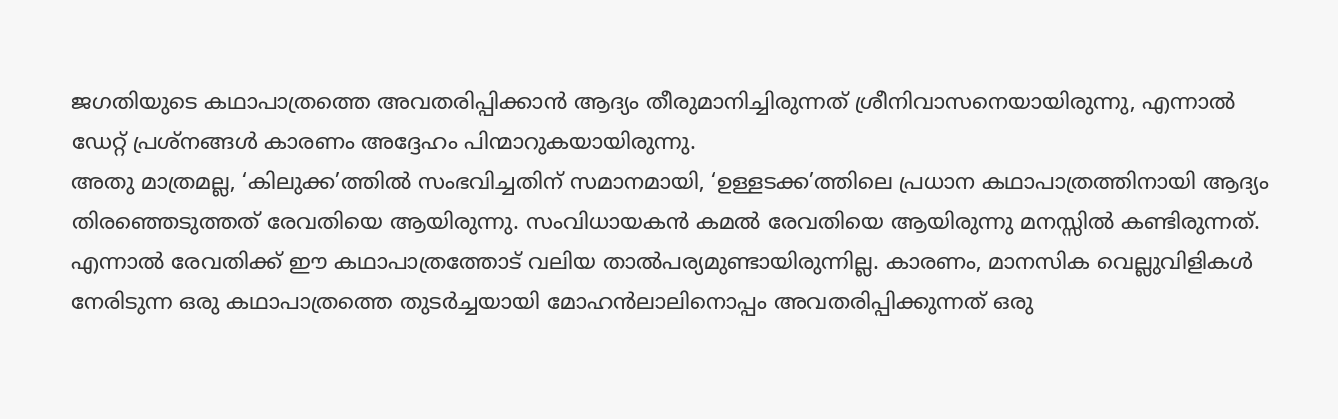ജഗതിയുടെ കഥാപാത്രത്തെ അവതരിപ്പിക്കാൻ ആദ്യം തീരുമാനിച്ചിരുന്നത് ശ്രീനിവാസനെയായിരുന്നു, എന്നാൽ ഡേറ്റ് പ്രശ്നങ്ങൾ കാരണം അദ്ദേഹം പിന്മാറുകയായിരുന്നു.
അതു മാത്രമല്ല, ‘കിലുക്ക’ത്തിൽ സംഭവിച്ചതിന് സമാനമായി, ‘ഉള്ളടക്ക’ത്തിലെ പ്രധാന കഥാപാത്രത്തിനായി ആദ്യം തിരഞ്ഞെടുത്തത് രേവതിയെ ആയിരുന്നു. സംവിധായകൻ കമൽ രേവതിയെ ആയിരുന്നു മനസ്സിൽ കണ്ടിരുന്നത്. എന്നാൽ രേവതിക്ക് ഈ കഥാപാത്രത്തോട് വലിയ താൽപര്യമുണ്ടായിരുന്നില്ല. കാരണം, മാനസിക വെല്ലുവിളികൾ നേരിടുന്ന ഒരു കഥാപാത്രത്തെ തുടർച്ചയായി മോഹൻലാലിനൊപ്പം അവതരിപ്പിക്കുന്നത് ഒരു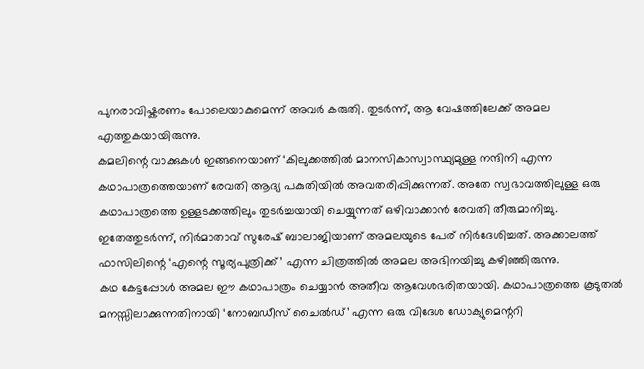പുനരാവിഷ്കരണം പോലെയാകുമെന്ന് അവർ കരുതി. തുടർന്ന്, ആ വേഷത്തിലേക്ക് അമല എത്തുകയായിരുന്നു.
കമലിന്റെ വാക്കുകൾ ഇങ്ങനെയാണ് ‘കിലുക്കത്തിൽ മാനസികാസ്വാസ്ഥ്യമുള്ള നന്ദിനി എന്ന കഥാപാത്രത്തെയാണ് രേവതി ആദ്യ പകുതിയിൽ അവതരിപ്പിക്കുന്നത്. അതേ സ്വഭാവത്തിലുള്ള ഒരു കഥാപാത്രത്തെ ഉള്ളടക്കത്തിലും തുടർച്ചയായി ചെയ്യുന്നത് ഒഴിവാക്കാൻ രേവതി തീരുമാനിച്ചു. ഇതേത്തുടർന്ന്, നിർമാതാവ് സുരേഷ് ബാലാജിയാണ് അമലയുടെ പേര് നിർദേശിച്ചത്. അക്കാലത്ത് ഫാസിലിന്റെ ‘എന്റെ സൂര്യപുത്രിക്ക്’ എന്ന ചിത്രത്തിൽ അമല അഭിനയിച്ചു കഴിഞ്ഞിരുന്നു.
കഥ കേട്ടപ്പോൾ അമല ഈ കഥാപാത്രം ചെയ്യാൻ അതീവ ആവേശഭരിതയായി. കഥാപാത്രത്തെ കൂടുതൽ മനസ്സിലാക്കുന്നതിനായി ‘നോബഡീസ് ചൈൽഡ്’ എന്ന ഒരു വിദേശ ഡോക്യുമെന്ററി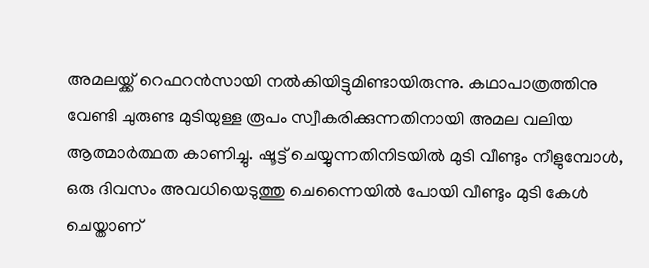അമലയ്ക്ക് റെഫറൻസായി നൽകിയിട്ടുമിണ്ടായിരുന്നു. കഥാപാത്രത്തിനു വേണ്ടി ചുരുണ്ട മുടിയുള്ള രൂപം സ്വീകരിക്കുന്നതിനായി അമല വലിയ ആത്മാർത്ഥത കാണിച്ചു. ഷൂട്ട് ചെയ്യുന്നതിനിടയിൽ മുടി വീണ്ടും നീളുമ്പോൾ, ഒരു ദിവസം അവധിയെടുത്തു ചെന്നൈയിൽ പോയി വീണ്ടും മുടി കേൾ ചെയ്താണ്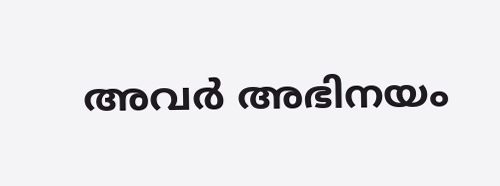അവർ അഭിനയം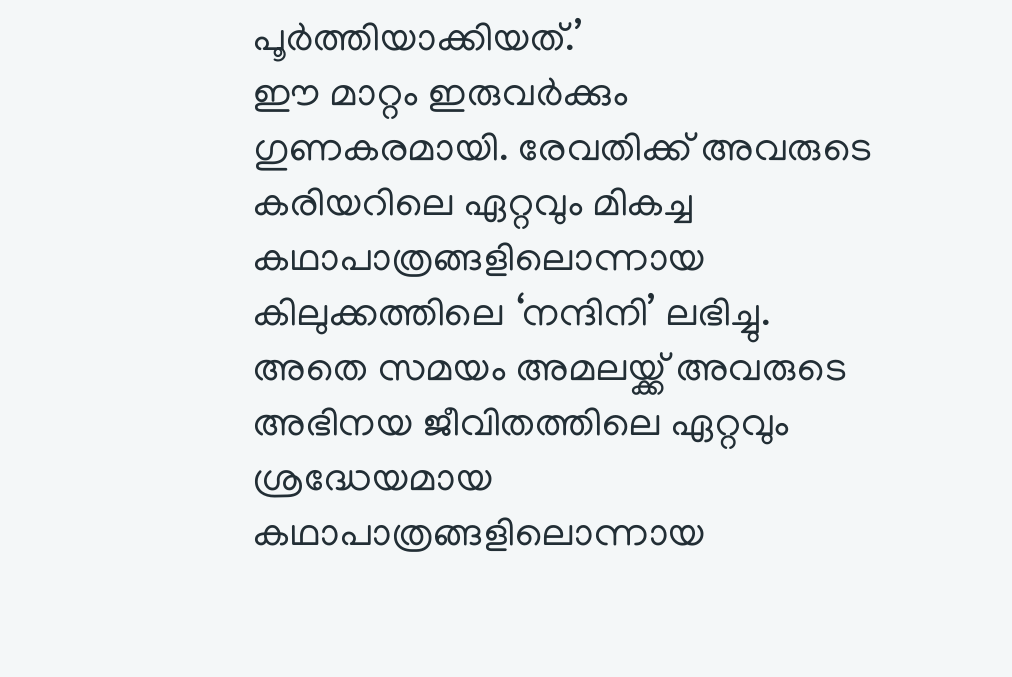പൂർത്തിയാക്കിയത്.’
ഈ മാറ്റം ഇരുവർക്കും ഗുണകരമായി. രേവതിക്ക് അവരുടെ കരിയറിലെ ഏറ്റവും മികച്ച കഥാപാത്രങ്ങളിലൊന്നായ കിലുക്കത്തിലെ ‘നന്ദിനി’ ലഭിച്ചു. അതെ സമയം അമലയ്ക്ക് അവരുടെ അഭിനയ ജീവിതത്തിലെ ഏറ്റവും ശ്രദ്ധേയമായ കഥാപാത്രങ്ങളിലൊന്നായ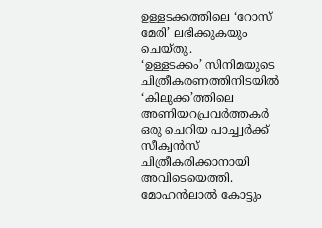ഉള്ളടക്കത്തിലെ ‘റോസ് മേരി’ ലഭിക്കുകയും ചെയ്തു.
‘ഉള്ളടക്കം’ സിനിമയുടെ ചിത്രീകരണത്തിനിടയിൽ ‘കിലുക്ക’ത്തിലെ അണിയറപ്രവർത്തകർ ഒരു ചെറിയ പാച്ച്വർക്ക് സീക്വൻസ് ചിത്രീകരിക്കാനായി അവിടെയെത്തി. മോഹൻലാൽ കോട്ടും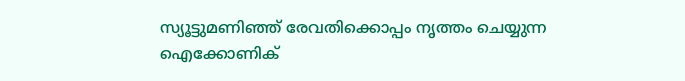സ്യൂട്ടുമണിഞ്ഞ് രേവതിക്കൊപ്പം നൃത്തം ചെയ്യുന്ന ഐക്കോണിക്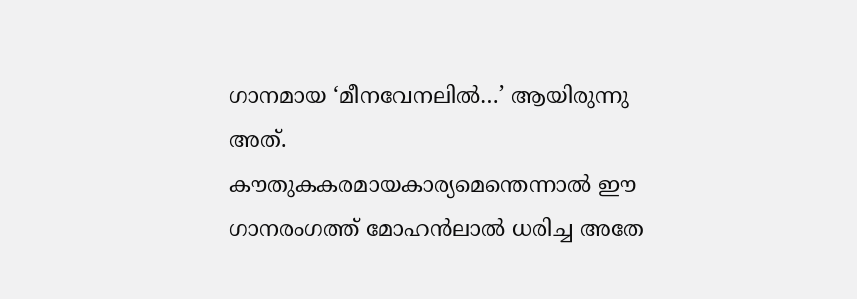ഗാനമായ ‘മീനവേനലിൽ…’ ആയിരുന്നു അത്. കൗതുകകരമായകാര്യമെന്തെന്നാൽ ഈ ഗാനരംഗത്ത് മോഹൻലാൽ ധരിച്ച അതേ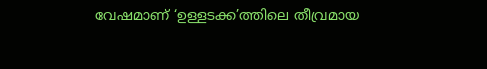വേഷമാണ് ‘ഉള്ളടക്ക’ത്തിലെ തീവ്രമായ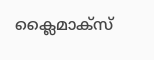ക്ലൈമാക്സ്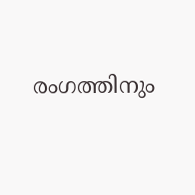രംഗത്തിനും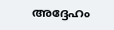അദ്ദേഹം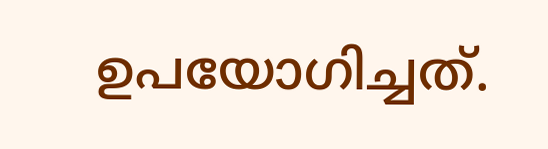ഉപയോഗിച്ചത്.